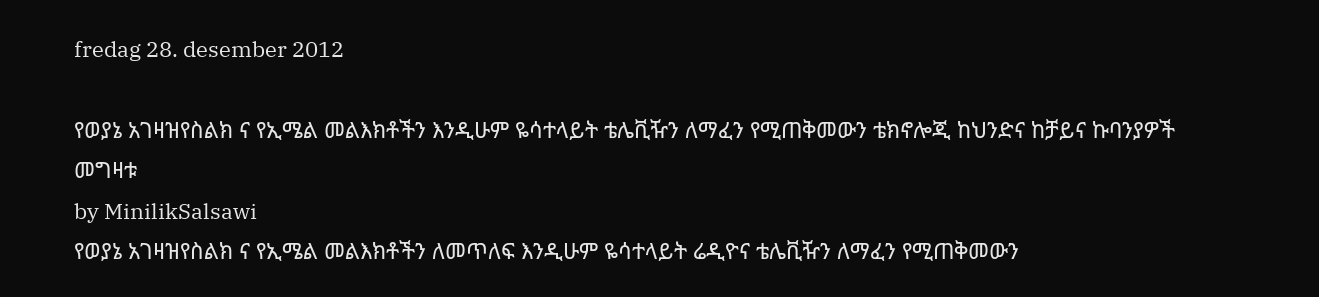fredag 28. desember 2012

የወያኔ አገዛዝየስልክ ና የኢሜል መልእክቶችን እንዲሁም ዬሳተላይት ቴሌቪዥን ለማፈን የሚጠቅመውን ቴክኖሎጂ ከህንድና ከቻይና ኩባንያዎች መግዛቱ
by MinilikSalsawi
የወያኔ አገዛዝየስልክ ና የኢሜል መልእክቶችን ለመጥለፍ እንዲሁም ዬሳተላይት ሬዲዮና ቴሌቪዥን ለማፈን የሚጠቅመውን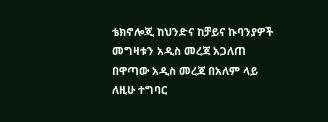ቴክኖሎጂ ከህንድና ከቻይና ኩባንያዎች መግዛቱን አዲስ መረጃ አጋለጠ
በዋጣው አዲስ መረጃ በአለም ላይ ለዚሁ ተግባር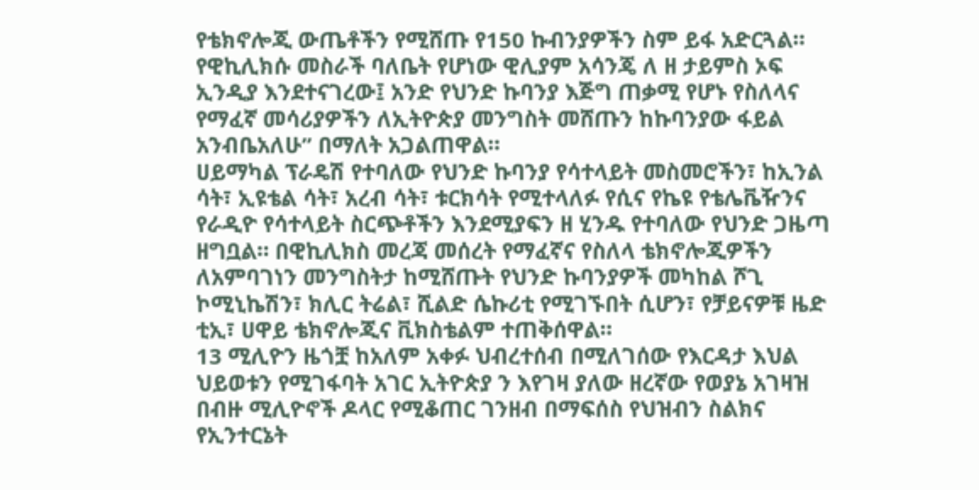የቴክኖሎጂ ውጤቶችን የሚሸጡ የ150 ኩብንያዎችን ስም ይፋ አድርጓል።
የዊኪሊክሱ መስራች ባለቤት የሆነው ዊሊያም አሳንጄ ለ ዘ ታይምስ ኦፍ ኢንዲያ እንደተናገረው፤ አንድ የህንድ ኩባንያ እጅግ ጠቃሚ የሆኑ የስለላና የማፈኛ መሳሪያዎችን ለኢትዮጵያ መንግስት መሸጡን ከኩባንያው ፋይል አንብቤአለሁ” በማለት አጋልጠዋል።
ሀይማካል ፕራዴሽ የተባለው የህንድ ኩባንያ የሳተላይት መስመሮችን፣ ከኢንል ሳት፣ ኢዩቴል ሳት፣ አረብ ሳት፣ ቱርክሳት የሚተላለፉ የሲና የኬዩ የቴሌቬዥንና የራዲዮ የሳተላይት ስርጭቶችን እንደሚያፍን ዘ ሂንዱ የተባለው የህንድ ጋዜጣ ዘግቧል። በዊኪሊክስ መረጃ መሰረት የማፈኛና የስለላ ቴክኖሎጂዎችን ለአምባገነን መንግስትታ ከሚሸጡት የህንድ ኩባንያዎች መካከል ሾጊ ኮሚኒኬሽን፣ ክሊር ትሬል፣ ሺልድ ሴኩሪቲ የሚገኙበት ሲሆን፣ የቻይናዎቹ ዜድ ቲኢ፣ ሀዋይ ቴክኖሎጂና ቪክስቴልም ተጠቅሰዋል።
13 ሚሊዮን ዜጎቿ ከአለም አቀፉ ህብረተሰብ በሚለገሰው የእርዳታ እህል ህይወቱን የሚገፋባት አገር ኢትዮጵያ ን እየገዛ ያለው ዘረኛው የወያኔ አገዛዝ በብዙ ሚሊዮኖች ዶላር የሚቆጠር ገንዘብ በማፍሰስ የህዝብን ስልክና የኢንተርኔት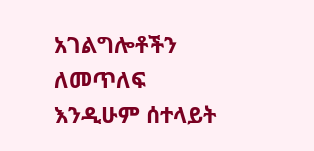አገልግሎቶችን ለመጥለፍ እንዲሁም ሰተላይት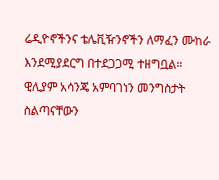ሬዲዮኖችንና ቴሌቪዥንኖችን ለማፈን ሙከራ እንደሚያደርግ በተደጋጋሚ ተዘግቧል።
ዊሊያም አሳንጄ አምባገነን መንግስታት ስልጣናቸውን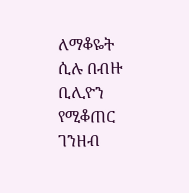ለማቆዬት ሲሉ በብዙ ቢሊዮን የሚቆጠር ገንዘብ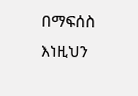በማፍሰስ እነዚህን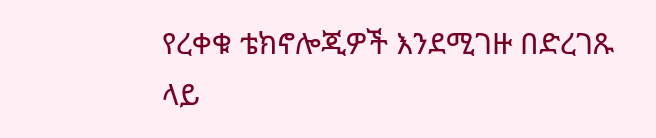የረቀቁ ቴክኖሎጂዎች እንደሚገዙ በድረገጹ ላይ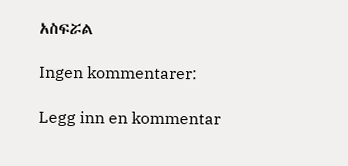አስፍሯል

Ingen kommentarer:

Legg inn en kommentar